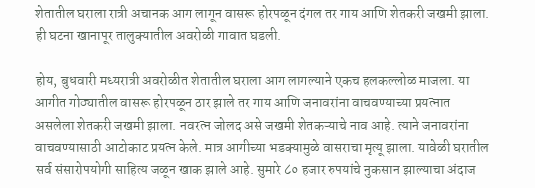शेतातील घराला रात्री अचानक आग लागून वासरू होरपळून दंगल तर गाय आणि शेतकरी जखमी झाला. ही घटना खानापूर तालुक्यातील अवरोळी गावात घडली.

होय, बुधवारी मध्यरात्री अवरोळीत शेतातील घराला आग लागल्याने एकच हलकल्लोळ माजला. या आगीत गोठ्यातील वासरू होरपळून ठार झाले तर गाय आणि जनावरांना वाचवण्याच्या प्रयत्नात असलेला शेतकरी जखमी झाला. नवरत्न जोलद असे जखमी शेतकऱ्याचे नाव आहे. त्याने जनावरांना वाचवण्यासाठी आटोकाट प्रयत्न केले. मात्र आगीच्या भडक्यामुळे वासराचा मृत्यू झाला. यावेळी घरातील सर्व संसारोपयोगी साहित्य जळून खाक झाले आहे. सुमारे ८० हजार रुपयांचे नुकसान झाल्याचा अंदाज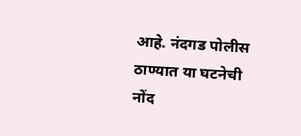आहे. नंदगड पोलीस ठाण्यात या घटनेची नोंद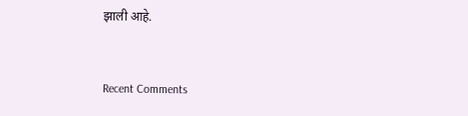झाली आहे.


Recent Comments